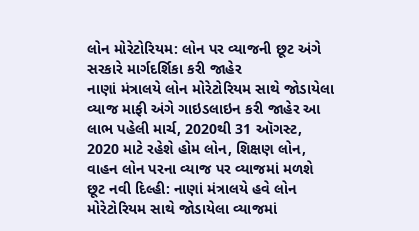લોન મોરેટોરિયમ: લોન પર વ્યાજની છૂટ અંગે સરકારે માર્ગદર્શિકા કરી જાહેર
નાણાં મંત્રાલયે લોન મોરેટોરિયમ સાથે જોડાયેલા વ્યાજ માફી અંગે ગાઇડલાઇન કરી જાહેર આ લાભ પહેલી માર્ચ, 2020થી 31 ઑગસ્ટ, 2020 માટે રહેશે હોમ લોન, શિક્ષણ લોન, વાહન લોન પરના વ્યાજ પર વ્યાજમાં મળશે છૂટ નવી દિલ્હી: નાણાં મંત્રાલયે હવે લોન મોરેટોરિયમ સાથે જોડાયેલા વ્યાજમાં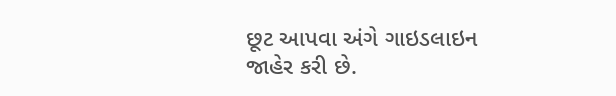છૂટ આપવા અંગે ગાઇડલાઇન જાહેર કરી છે.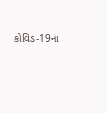કોવિડ-19ના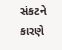સંકટને કારણે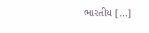ભારતીય […]